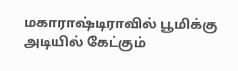மகாராஷ்டிராவில் பூமிக்கு அடியில் கேட்கும்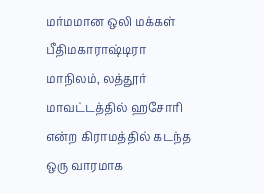மர்மமான ஒலி மக்கள் பீதிமகாராஷ்டிரா மாநிலம், லத்தூர் மாவட்டத்தில் ஹசோரி என்ற கிராமத்தில் கடந்த ஒரு வாரமாக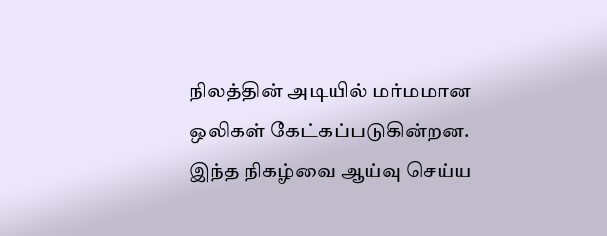நிலத்தின் அடியில் மர்மமான ஒலிகள் கேட்கப்படுகின்றன. இந்த நிகழ்வை ஆய்வு செய்ய